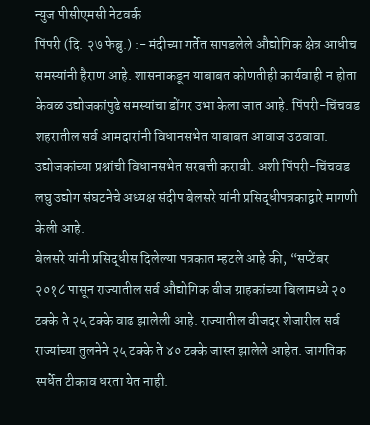न्युज पीसीएमसी नेटवर्क
पिंपरी (दि. २७ फेब्रु.) :- मंदीच्या गर्तेत सापडलेले औद्योगिक क्षेत्र आधीच समस्यांनी हैराण आहे. शासनाकडून याबाबत कोणतीही कार्यवाही न होता केवळ उद्योजकांपुढे समस्यांचा डोंगर उभा केला जात आहे. पिंपरी-चिंचवड शहरातील सर्व आमदारांनी विधानसभेत याबाबत आवाज उठवावा. उद्योजकांच्या प्रश्नांची विधानसभेत सरबत्ती करावी. अशी पिंपरी-चिंचवड लघु उद्योग संघटनेचे अध्यक्ष संदीप बेलसरे यांनी प्रसिद्धीपत्रकाद्वारे मागणी केली आहे.
बेलसरे यांनी प्रसिद्धीस दिलेल्या पत्रकात म्हटले आहे की, “सप्टेंबर २०१८ पासून राज्यातील सर्व औद्योगिक वीज ग्राहकांच्या बिलामध्ये २० टक्के ते २५ टक्के वाढ झालेली आहे. राज्यातील वीजदर शेजारील सर्व राज्यांच्या तुलनेने २५ टक्के ते ४० टक्के जास्त झालेले आहेत. जागतिक स्पर्धेत टीकाव धरता येत नाही.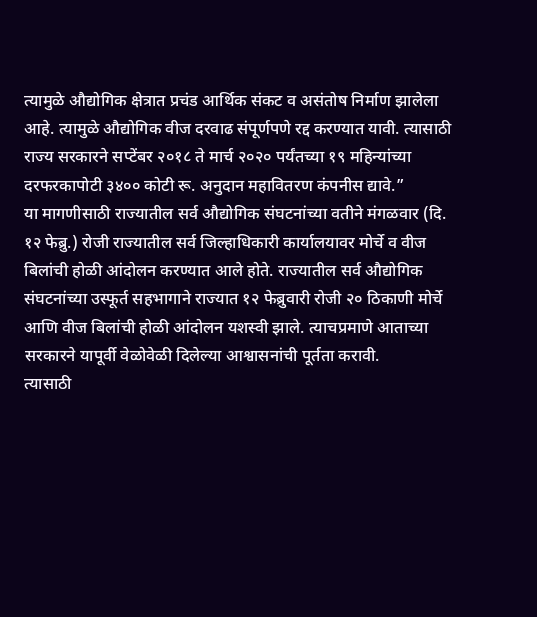त्यामुळे औद्योगिक क्षेत्रात प्रचंड आर्थिक संकट व असंतोष निर्माण झालेला आहे. त्यामुळे औद्योगिक वीज दरवाढ संपूर्णपणे रद्द करण्यात यावी. त्यासाठी राज्य सरकारने सप्टेंबर २०१८ ते मार्च २०२० पर्यंतच्या १९ महिन्यांच्या दरफरकापोटी ३४०० कोटी रू. अनुदान महावितरण कंपनीस द्यावे.”
या मागणीसाठी राज्यातील सर्व औद्योगिक संघटनांच्या वतीने मंगळवार (दि. १२ फेब्रु.) रोजी राज्यातील सर्व जिल्हाधिकारी कार्यालयावर मोर्चे व वीज बिलांची होळी आंदोलन करण्यात आले होते. राज्यातील सर्व औद्योगिक संघटनांच्या उस्फूर्त सहभागाने राज्यात १२ फेब्रुवारी रोजी २० ठिकाणी मोर्चे आणि वीज बिलांची होळी आंदोलन यशस्वी झाले. त्याचप्रमाणे आताच्या सरकारने यापूर्वी वेळोवेळी दिलेल्या आश्वासनांची पूर्तता करावी.
त्यासाठी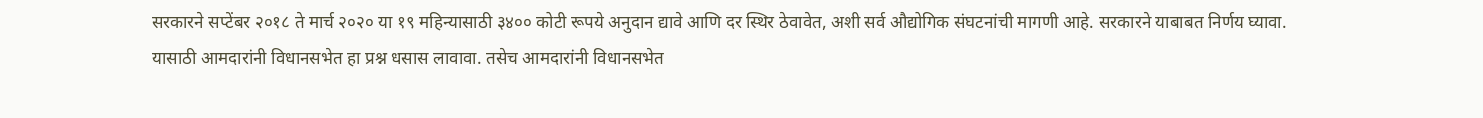सरकारने सप्टेंबर २०१८ ते मार्च २०२० या १९ महिन्यासाठी ३४०० कोटी रूपये अनुदान द्यावे आणि दर स्थिर ठेवावेत, अशी सर्व औद्योगिक संघटनांची मागणी आहे. सरकारने याबाबत निर्णय घ्यावा. यासाठी आमदारांनी विधानसभेत हा प्रश्न धसास लावावा. तसेच आमदारांनी विधानसभेत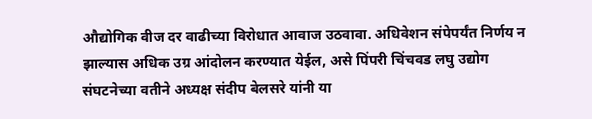औद्योगिक वीज दर वाढीच्या विरोधात आवाज उठवावा. अधिवेशन संपेपर्यंत निर्णय न झाल्यास अधिक उग्र आंदोलन करण्यात येईल, असे पिंपरी चिंचवड लघु उद्योग संघटनेच्या वतीने अध्यक्ष संदीप बेलसरे यांनी या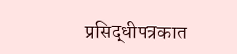प्रसिद्धीपत्रकात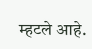म्हटले आहे.